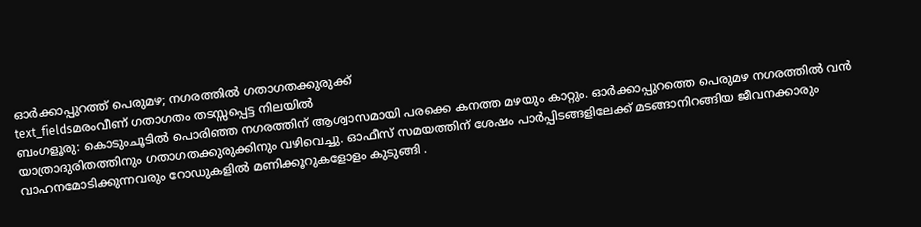ഓർക്കാപ്പുറത്ത് പെരുമഴ; നഗരത്തിൽ ഗതാഗതക്കുരുക്ക്
text_fieldsമരംവീണ് ഗതാഗതം തടസ്സപ്പെട്ട നിലയിൽ
ബംഗളൂരു: കൊടുംചൂടിൽ പൊരിഞ്ഞ നഗരത്തിന് ആശ്വാസമായി പരക്കെ കനത്ത മഴയും കാറ്റും. ഓർക്കാപ്പുറത്തെ പെരുമഴ നഗരത്തിൽ വൻ യാത്രാദുരിതത്തിനും ഗതാഗതക്കുരുക്കിനും വഴിവെച്ചു. ഓഫീസ് സമയത്തിന് ശേഷം പാർപ്പിടങ്ങളിലേക്ക് മടങ്ങാനിറങ്ങിയ ജീവനക്കാരും വാഹനമോടിക്കുന്നവരും റോഡുകളിൽ മണിക്കൂറുകളോളം കുടുങ്ങി .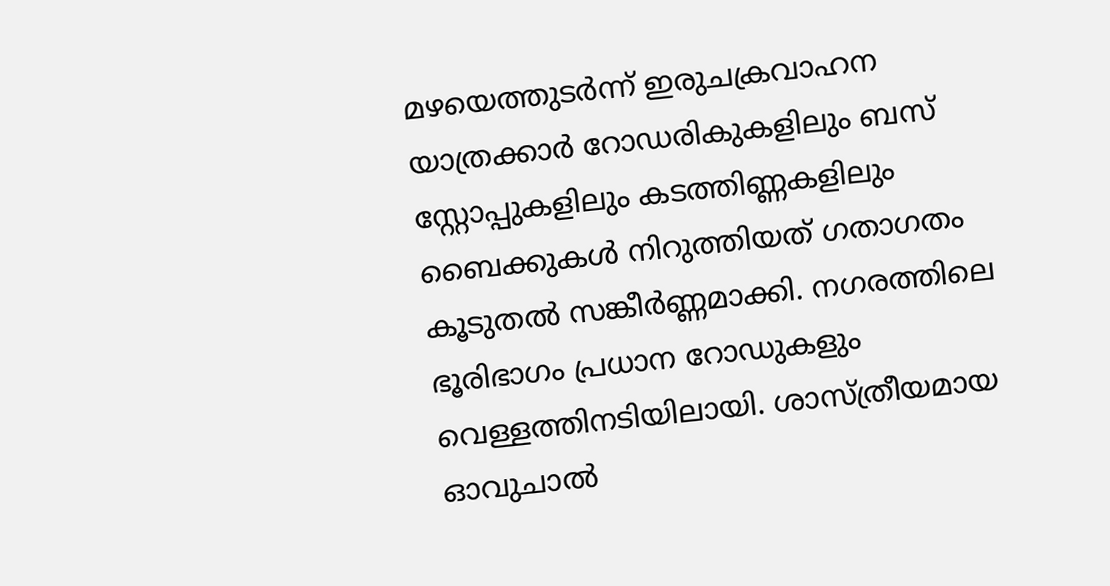മഴയെത്തുടർന്ന് ഇരുചക്രവാഹന യാത്രക്കാർ റോഡരികുകളിലും ബസ് സ്റ്റോപ്പുകളിലും കടത്തിണ്ണകളിലും ബൈക്കുകൾ നിറുത്തിയത് ഗതാഗതം കൂടുതൽ സങ്കീർണ്ണമാക്കി. നഗരത്തിലെ ഭൂരിഭാഗം പ്രധാന റോഡുകളും വെള്ളത്തിനടിയിലായി. ശാസ്ത്രീയമായ ഓവുചാൽ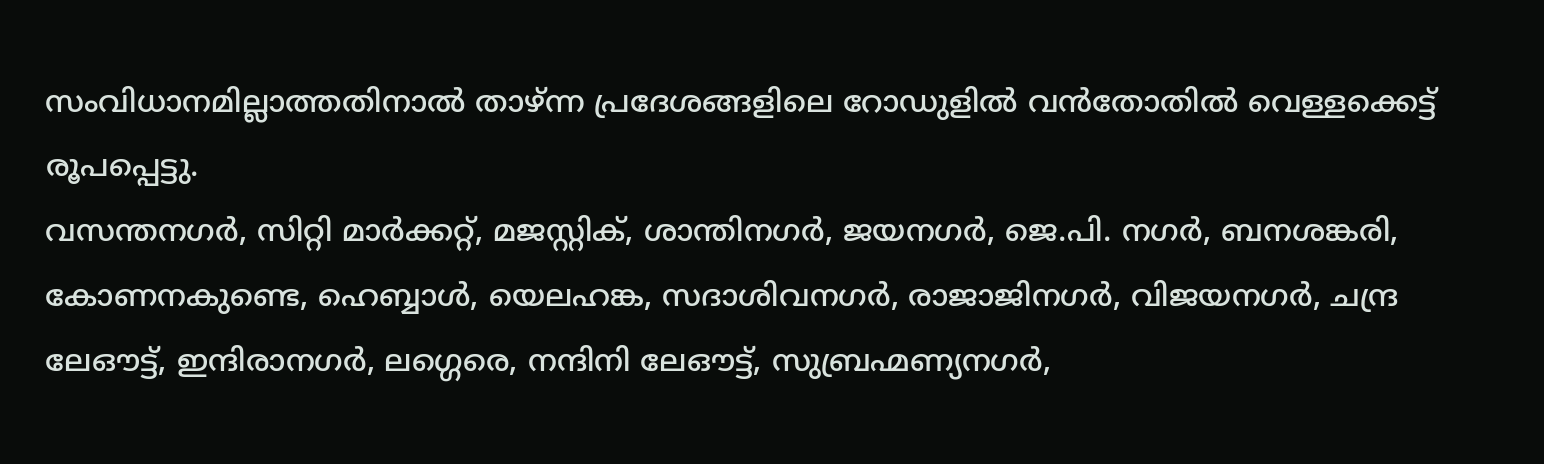സംവിധാനമില്ലാത്തതിനാൽ താഴ്ന്ന പ്രദേശങ്ങളിലെ റോഡുളിൽ വൻതോതിൽ വെള്ളക്കെട്ട് രൂപപ്പെട്ടു.
വസന്തനഗർ, സിറ്റി മാർക്കറ്റ്, മജസ്റ്റിക്, ശാന്തിനഗർ, ജയനഗർ, ജെ.പി. നഗർ, ബനശങ്കരി, കോണനകുണ്ടെ, ഹെബ്ബാൾ, യെലഹങ്ക, സദാശിവനഗർ, രാജാജിനഗർ, വിജയനഗർ, ചന്ദ്ര ലേഔട്ട്, ഇന്ദിരാനഗർ, ലഗ്ഗെരെ, നന്ദിനി ലേഔട്ട്, സുബ്രഹ്മണ്യനഗർ,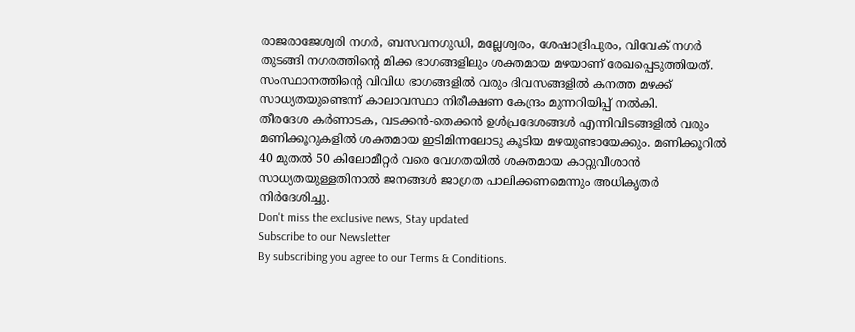രാജരാജേശ്വരി നഗർ, ബസവനഗുഡി, മല്ലേശ്വരം, ശേഷാദ്രിപുരം, വിവേക് നഗർ തുടങ്ങി നഗരത്തിന്റെ മിക്ക ഭാഗങ്ങളിലും ശക്തമായ മഴയാണ് രേഖപ്പെടുത്തിയത്. സംസ്ഥാനത്തിന്റെ വിവിധ ഭാഗങ്ങളിൽ വരും ദിവസങ്ങളിൽ കനത്ത മഴക്ക് സാധ്യതയുണ്ടെന്ന് കാലാവസ്ഥാ നിരീക്ഷണ കേന്ദ്രം മുന്നറിയിപ്പ് നൽകി.
തീരദേശ കർണാടക, വടക്കൻ-തെക്കൻ ഉൾപ്രദേശങ്ങൾ എന്നിവിടങ്ങളിൽ വരും മണിക്കൂറുകളിൽ ശക്തമായ ഇടിമിന്നലോടു കൂടിയ മഴയുണ്ടായേക്കും. മണിക്കൂറിൽ 40 മുതൽ 50 കിലോമീറ്റർ വരെ വേഗതയിൽ ശക്തമായ കാറ്റുവീശാൻ സാധ്യതയുള്ളതിനാൽ ജനങ്ങൾ ജാഗ്രത പാലിക്കണമെന്നും അധികൃതർ നിർദേശിച്ചു.
Don't miss the exclusive news, Stay updated
Subscribe to our Newsletter
By subscribing you agree to our Terms & Conditions.